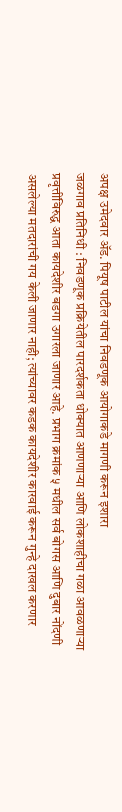अपक्ष उमेदवार ॲड. पियूष पाटील यांचा निवडणूक आयोगाकडे मागणी करून इशारा
जळगाव प्रतिनिधी : निवडणूक प्रक्रियेतील पारदर्शकता धोक्यात आणणाऱ्या आणि लोकशाहीचा गळा आवळणाऱ्या प्रवृत्तींविरुद्ध आता कायदेशीर बडगा उगारला जाणार आहे. प्रभाग क्रमांक ५ मधील सर्व बोगस आणि दुबार नोंदणी असलेल्या मतदारांची गय केली जाणार नाही; त्यांच्यावर कडक कायदेशीर कारवाई करून गुन्हे दाखल करणार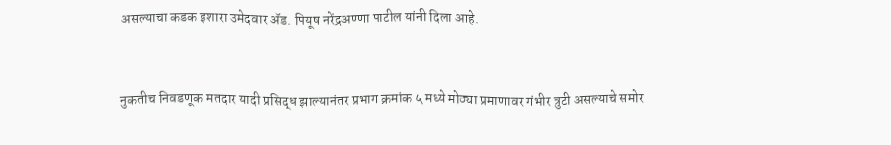असल्याचा कडक इशारा उमेदवार ॲड. पियूष नरेंद्रअण्णा पाटील यांनी दिला आहे.


नुकतीच निवडणूक मतदार यादी प्रसिद्ध झाल्यानंतर प्रभाग क्रमांक ५ मध्ये मोठ्या प्रमाणावर गंभीर त्रुटी असल्याचे समोर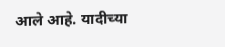आले आहे. यादीच्या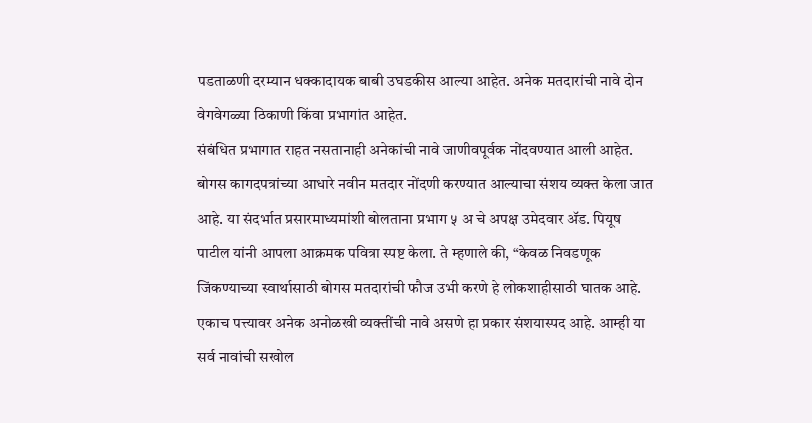पडताळणी दरम्यान धक्कादायक बाबी उघडकीस आल्या आहेत. अनेक मतदारांची नावे दोन वेगवेगळ्या ठिकाणी किंवा प्रभागांत आहेत.
संबंधित प्रभागात राहत नसतानाही अनेकांची नावे जाणीवपूर्वक नोंदवण्यात आली आहेत. बोगस कागदपत्रांच्या आधारे नवीन मतदार नोंदणी करण्यात आल्याचा संशय व्यक्त केला जात आहे. या संदर्भात प्रसारमाध्यमांशी बोलताना प्रभाग ५ अ चे अपक्ष उमेदवार ॲड. पियूष पाटील यांनी आपला आक्रमक पवित्रा स्पष्ट केला. ते म्हणाले की, “केवळ निवडणूक जिंकण्याच्या स्वार्थासाठी बोगस मतदारांची फौज उभी करणे हे लोकशाहीसाठी घातक आहे. एकाच पत्त्यावर अनेक अनोळखी व्यक्तींची नावे असणे हा प्रकार संशयास्पद आहे. आम्ही या सर्व नावांची सखोल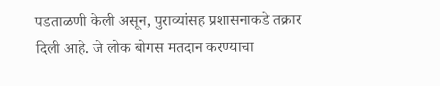पडताळणी केली असून, पुराव्यांसह प्रशासनाकडे तक्रार दिली आहे. जे लोक बोगस मतदान करण्याचा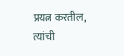प्रयत्न करतील, त्यांची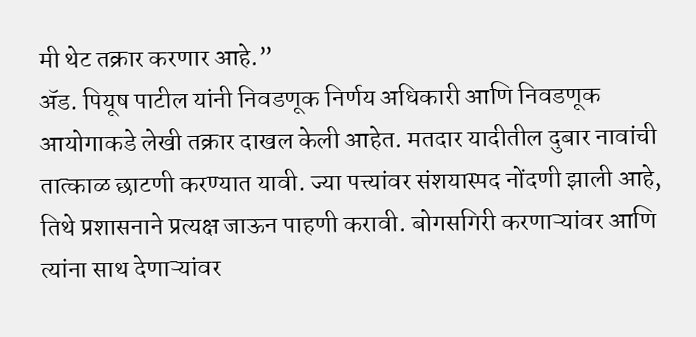मी थेट तक्रार करणार आहे.”
ॲड. पियूष पाटील यांनी निवडणूक निर्णय अधिकारी आणि निवडणूक आयोगाकडे लेखी तक्रार दाखल केली आहेत. मतदार यादीतील दुबार नावांची तात्काळ छाटणी करण्यात यावी. ज्या पत्त्यांवर संशयास्पद नोंदणी झाली आहे, तिथे प्रशासनाने प्रत्यक्ष जाऊन पाहणी करावी. बोगसगिरी करणाऱ्यांवर आणि त्यांना साथ देणाऱ्यांवर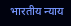भारतीय न्याय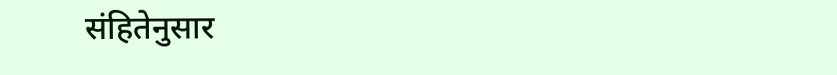संहितेनुसार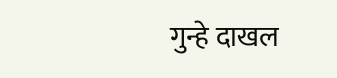गुन्हे दाखल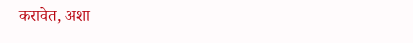करावेत, अशा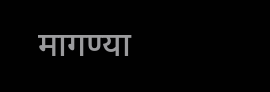मागण्या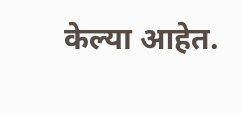केल्या आहेत.